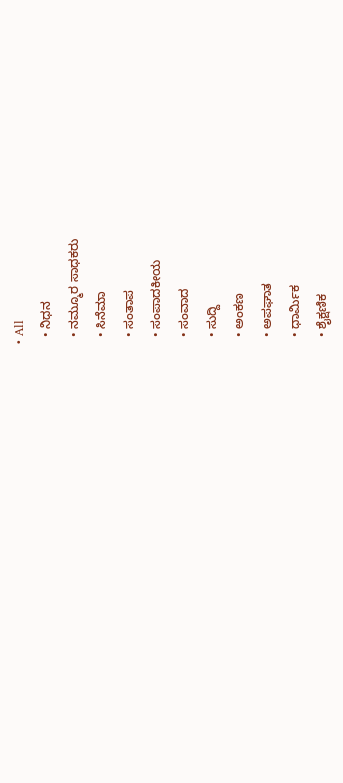• All
  • ನಿಧನ
  • ನಮ್ಮೂರ ಸಾಧಕರು
  • ಸಿನೆಮಾ
  • ಸಂತಾಪ
  • ಸಂಪಾದಕೀಯ
  • ಸಂವಾದ
  • ಸುದ್ದಿ
  • ಅಂಕಣ
  • ಅಪಘಾತ
  • ಧಾರ್ಮಿಕ
  • ಶೈಕ್ಷಣಿಕ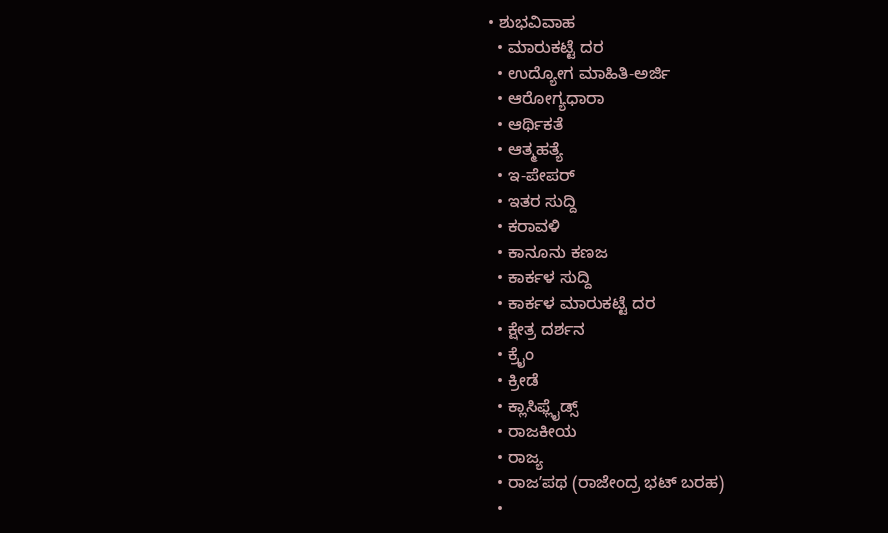• ಶುಭವಿವಾಹ
  • ಮಾರುಕಟ್ಟೆ ದರ
  • ಉದ್ಯೋಗ ಮಾಹಿತಿ-ಅರ್ಜಿ
  • ಆರೋಗ್ಯಧಾರಾ
  • ಆರ್ಥಿಕತೆ
  • ಆತ್ಮಹತ್ಯೆ
  • ಇ-ಪೇಪರ್
  • ಇತರ ಸುದ್ದಿ
  • ಕರಾವಳಿ
  • ಕಾನೂನು ಕಣಜ
  • ಕಾರ್ಕಳ ಸುದ್ದಿ
  • ಕಾರ್ಕಳ ಮಾರುಕಟ್ಟೆ ದರ
  • ಕ್ಷೇತ್ರ ದರ್ಶನ
  • ಕ್ರೈಂ
  • ಕ್ರೀಡೆ
  • ಕ್ಲಾಸಿಫ್ಲೈಡ್ಸ್
  • ರಾಜಕೀಯ
  • ರಾಜ್ಯ
  • ರಾಜʼಪಥ (ರಾಜೇಂದ್ರ ಭಟ್‌ ಬರಹ)
  •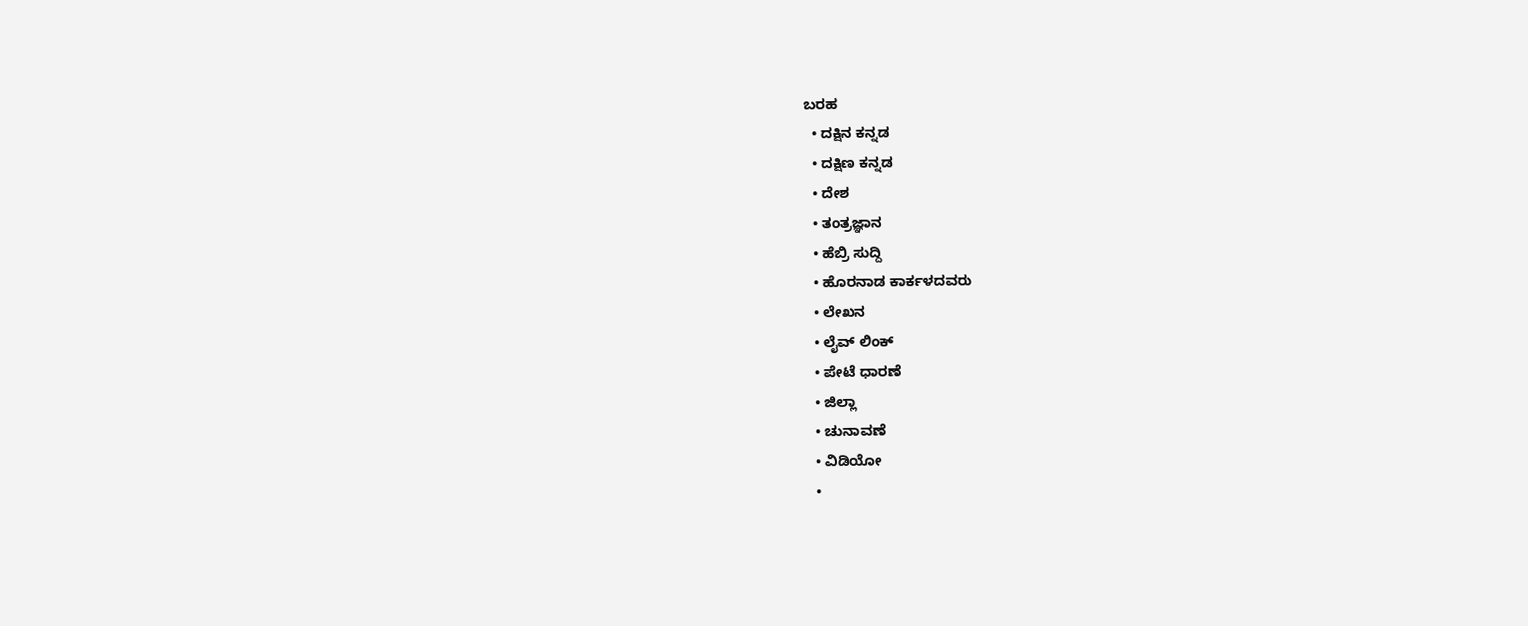ಬರಹ
  • ದಕ್ಷಿನ ಕನ್ನಡ
  • ದಕ್ಷಿಣ ಕನ್ನಡ
  • ದೇಶ
  • ತಂತ್ರಜ್ಞಾನ
  • ಹೆಬ್ರಿ ಸುದ್ದಿ
  • ಹೊರನಾಡ ಕಾರ್ಕಳದವರು
  • ಲೇಖನ
  • ಲೈವ್ ಲಿಂಕ್
  • ಪೇಟೆ ಧಾರಣೆ
  • ಜಿಲ್ಲಾ
  • ಚುನಾವಣೆ
  • ವಿಡಿಯೋ
  •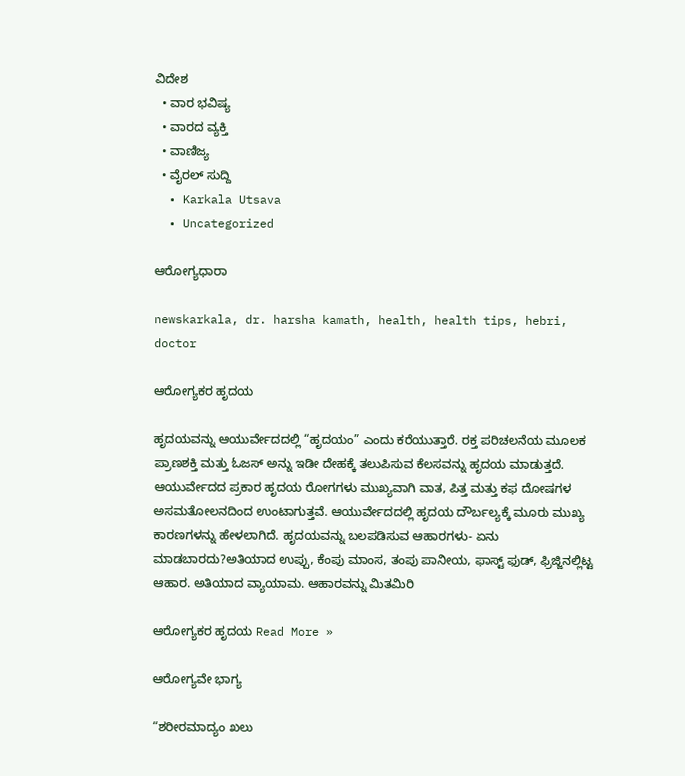ವಿದೇಶ
  • ವಾರ ಭವಿಷ್ಯ
  • ವಾರದ ವ್ಯಕ್ತಿ
  • ವಾಣಿಜ್ಯ
  • ವೈರಲ್ ಸುದ್ದಿ
  • Karkala Utsava
  • Uncategorized

ಆರೋಗ್ಯಧಾರಾ

newskarkala, dr. harsha kamath, health, health tips, hebri, doctor

ಆರೋಗ್ಯಕರ ಹೃದಯ

ಹೃದಯವನ್ನು ಆಯುರ್ವೇದದಲ್ಲಿ “ಹೃದಯಂ” ಎಂದು ಕರೆಯುತ್ತಾರೆ. ರಕ್ತ ಪರಿಚಲನೆಯ ಮೂಲಕ ಪ್ರಾಣಶಕ್ತಿ ಮತ್ತು ಓಜಸ್ ಅನ್ನು ಇಡೀ ದೇಹಕ್ಕೆ ತಲುಪಿಸುವ ಕೆಲಸವನ್ನು ಹೃದಯ ಮಾಡುತ್ತದೆ. ಆಯುರ್ವೇದದ ಪ್ರಕಾರ ಹೃದಯ ರೋಗಗಳು ಮುಖ್ಯವಾಗಿ ವಾತ, ಪಿತ್ತ ಮತ್ತು ಕಫ ದೋಷಗಳ ಅಸಮತೋಲನದಿಂದ ಉಂಟಾಗುತ್ತವೆ. ಆಯುರ್ವೇದದಲ್ಲಿ ಹೃದಯ ದೌರ್ಬಲ್ಯಕ್ಕೆ ಮೂರು ಮುಖ್ಯ ಕಾರಣಗಳನ್ನು ಹೇಳಲಾಗಿದೆ. ಹೃದಯವನ್ನು ಬಲಪಡಿಸುವ ಆಹಾರಗಳು- ಏನು ಮಾಡಬಾರದು?ಅತಿಯಾದ ಉಪ್ಪು, ಕೆಂಪು ಮಾಂಸ, ತಂಪು ಪಾನೀಯ, ಫಾಸ್ಟ್ ಫುಡ್, ಫ್ರಿಜ್ಜಿನಲ್ಲಿಟ್ಟ ಆಹಾರ. ಅತಿಯಾದ ವ್ಯಾಯಾಮ. ಆಹಾರವನ್ನು ಮಿತಮಿರಿ

ಆರೋಗ್ಯಕರ ಹೃದಯ Read More »

ಆರೋಗ್ಯವೇ ಭಾಗ್ಯ

“ಶರೀರಮಾದ್ಯಂ ಖಲು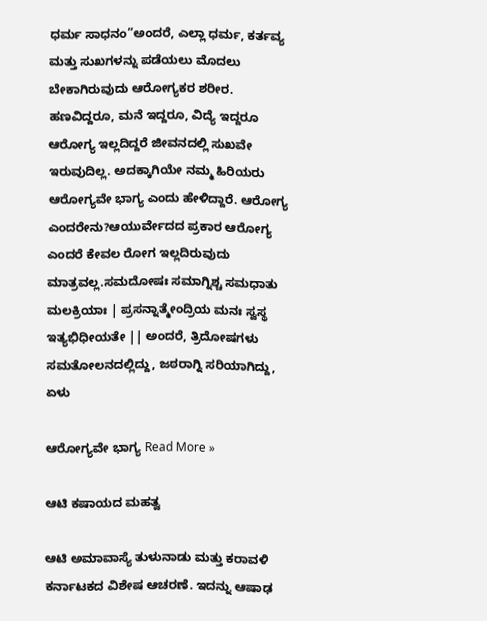ಧರ್ಮ ಸಾಧನಂ”ಅಂದರೆ, ಎಲ್ಲಾ ಧರ್ಮ, ಕರ್ತವ್ಯ ಮತ್ತು ಸುಖಗಳನ್ನು ಪಡೆಯಲು ಮೊದಲು ಬೇಕಾಗಿರುವುದು ಆರೋಗ್ಯಕರ ಶರೀರ. ಹಣವಿದ್ದರೂ, ಮನೆ ಇದ್ದರೂ, ವಿದ್ಯೆ ಇದ್ದರೂ ಆರೋಗ್ಯ ಇಲ್ಲದಿದ್ದರೆ ಜೀವನದಲ್ಲಿ ಸುಖವೇ ಇರುವುದಿಲ್ಲ. ಅದಕ್ಕಾಗಿಯೇ ನಮ್ಮ ಹಿರಿಯರು ಆರೋಗ್ಯವೇ ಭಾಗ್ಯ ಎಂದು ಹೇಳಿದ್ದಾರೆ. ಆರೋಗ್ಯ ಎಂದರೇನು?ಆಯುರ್ವೇದದ ಪ್ರಕಾರ ಆರೋಗ್ಯ ಎಂದರೆ ಕೇವಲ ರೋಗ ಇಲ್ಲದಿರುವುದು ಮಾತ್ರವಲ್ಲ.ಸಮದೋಷಃ ಸಮಾಗ್ನಿಶ್ಚ ಸಮಧಾತು ಮಲಕ್ರಿಯಾಃ | ಪ್ರಸನ್ನಾತ್ಮೇಂದ್ರಿಯ ಮನಃ ಸ್ವಸ್ಥ ಇತ್ಯಭಿಧೀಯತೇ || ಅಂದರೆ, ತ್ರಿದೋಷಗಳು ಸಮತೋಲನದಲ್ಲಿದ್ದು, ಜಠರಾಗ್ನಿ ಸರಿಯಾಗಿದ್ದು, ಏಳು

ಆರೋಗ್ಯವೇ ಭಾಗ್ಯ Read More »

ಆಟಿ ಕಷಾಯದ ಮಹತ್ವ

ಆಟಿ ಅಮಾವಾಸ್ಯೆ ತುಳುನಾಡು ಮತ್ತು ಕರಾವಳಿ ಕರ್ನಾಟಕದ ವಿಶೇಷ ಆಚರಣೆ. ಇದನ್ನು ಆಷಾಢ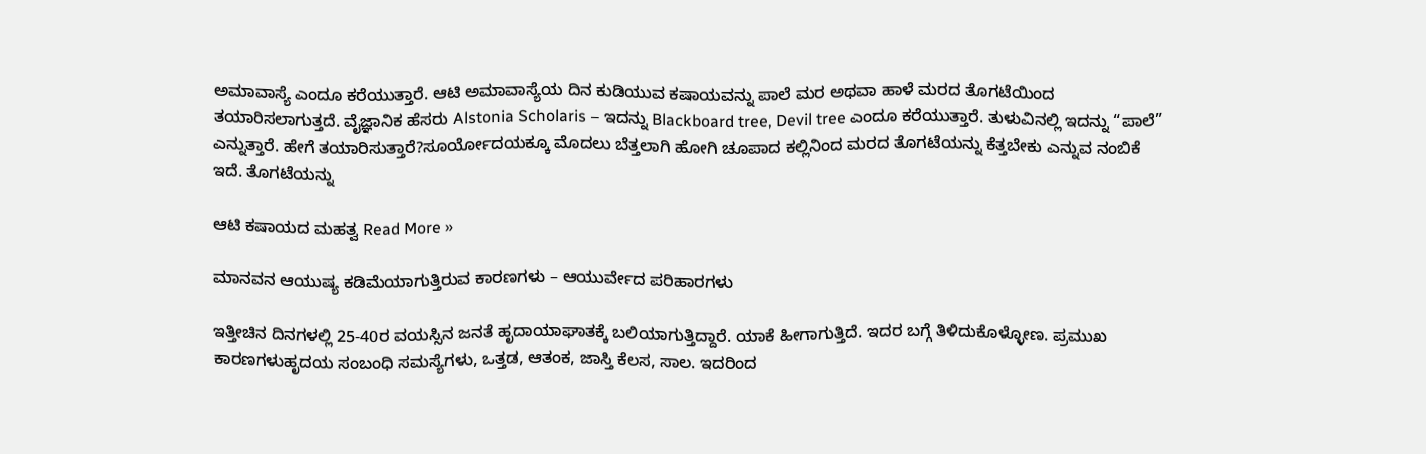ಅಮಾವಾಸ್ಯೆ ಎಂದೂ ಕರೆಯುತ್ತಾರೆ. ಆಟಿ ಅಮಾವಾಸ್ಯೆಯ ದಿನ ಕುಡಿಯುವ ಕಷಾಯವನ್ನು ಪಾಲೆ ಮರ ಅಥವಾ ಹಾಳೆ ಮರದ ತೊಗಟೆಯಿಂದ ತಯಾರಿಸಲಾಗುತ್ತದೆ. ವೈಜ್ಞಾನಿಕ ಹೆಸರು Alstonia Scholaris – ಇದನ್ನು Blackboard tree, Devil tree ಎಂದೂ ಕರೆಯುತ್ತಾರೆ. ತುಳುವಿನಲ್ಲಿ ಇದನ್ನು “ಪಾಲೆ” ಎನ್ನುತ್ತಾರೆ. ಹೇಗೆ ತಯಾರಿಸುತ್ತಾರೆ?ಸೂರ್ಯೋದಯಕ್ಕೂ ಮೊದಲು ಬೆತ್ತಲಾಗಿ ಹೋಗಿ ಚೂಪಾದ ಕಲ್ಲಿನಿಂದ ಮರದ ತೊಗಟೆಯನ್ನು ಕೆತ್ತಬೇಕು ಎನ್ನುವ ನಂಬಿಕೆ ಇದೆ. ತೊಗಟೆಯನ್ನು

ಆಟಿ ಕಷಾಯದ ಮಹತ್ವ Read More »

ಮಾನವನ ಆಯುಷ್ಯ ಕಡಿಮೆಯಾಗುತ್ತಿರುವ ಕಾರಣಗಳು – ಆಯುರ್ವೇದ ಪರಿಹಾರಗಳು

ಇತ್ತೀಚಿನ ದಿನಗಳಲ್ಲಿ 25-40ರ ವಯಸ್ಸಿನ ಜನತೆ ಹೃದಾಯಾಘಾತಕ್ಕೆ ಬಲಿಯಾಗುತ್ತಿದ್ದಾರೆ. ಯಾಕೆ ಹೀಗಾಗುತ್ತಿದೆ. ಇದರ ಬಗ್ಗೆ ತಿಳಿದುಕೊಳ್ಳೋಣ. ಪ್ರಮುಖ ಕಾರಣಗಳುಹೃದಯ ಸಂಬಂಧಿ ಸಮಸ್ಯೆಗಳು, ಒತ್ತಡ, ಆತಂಕ, ಜಾಸ್ತಿ ಕೆಲಸ, ಸಾಲ. ಇದರಿಂದ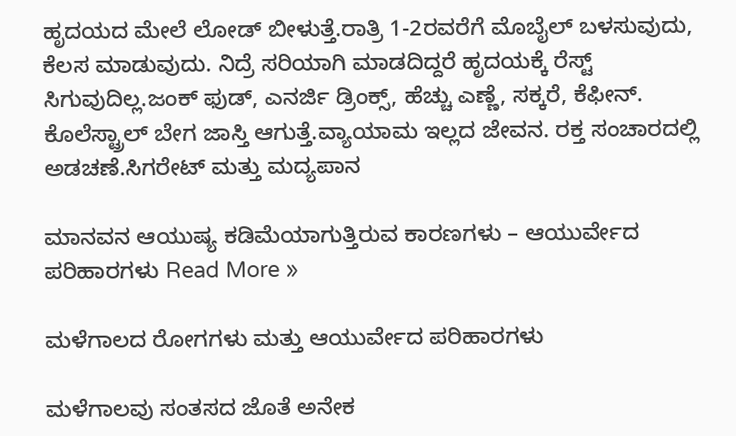ಹೃದಯದ ಮೇಲೆ ಲೋಡ್ ಬೀಳುತ್ತೆ.ರಾತ್ರಿ 1-2ರವರೆಗೆ ಮೊಬೈಲ್ ಬಳಸುವುದು, ಕೆಲಸ ಮಾಡುವುದು. ನಿದ್ರೆ ಸರಿಯಾಗಿ ಮಾಡದಿದ್ದರೆ ಹೃದಯಕ್ಕೆ ರೆಸ್ಟ್ ಸಿಗುವುದಿಲ್ಲ.ಜಂಕ್ ಫುಡ್, ಎನರ್ಜಿ ಡ್ರಿಂಕ್ಸ್, ಹೆಚ್ಚು ಎಣ್ಣೆ, ಸಕ್ಕರೆ, ಕೆಫೀನ್. ಕೊಲೆಸ್ಟ್ರಾಲ್ ಬೇಗ ಜಾಸ್ತಿ ಆಗುತ್ತೆ.ವ್ಯಾಯಾಮ ಇಲ್ಲದ ಜೇವನ. ರಕ್ತ ಸಂಚಾರದಲ್ಲಿ ಅಡಚಣೆ.ಸಿಗರೇಟ್ ಮತ್ತು ಮದ್ಯಪಾನ

ಮಾನವನ ಆಯುಷ್ಯ ಕಡಿಮೆಯಾಗುತ್ತಿರುವ ಕಾರಣಗಳು – ಆಯುರ್ವೇದ ಪರಿಹಾರಗಳು Read More »

ಮಳೆಗಾಲದ ರೋಗಗಳು ಮತ್ತು ಆಯುರ್ವೇದ ಪರಿಹಾರಗಳು

ಮಳೆಗಾಲವು ಸಂತಸದ ಜೊತೆ ಅನೇಕ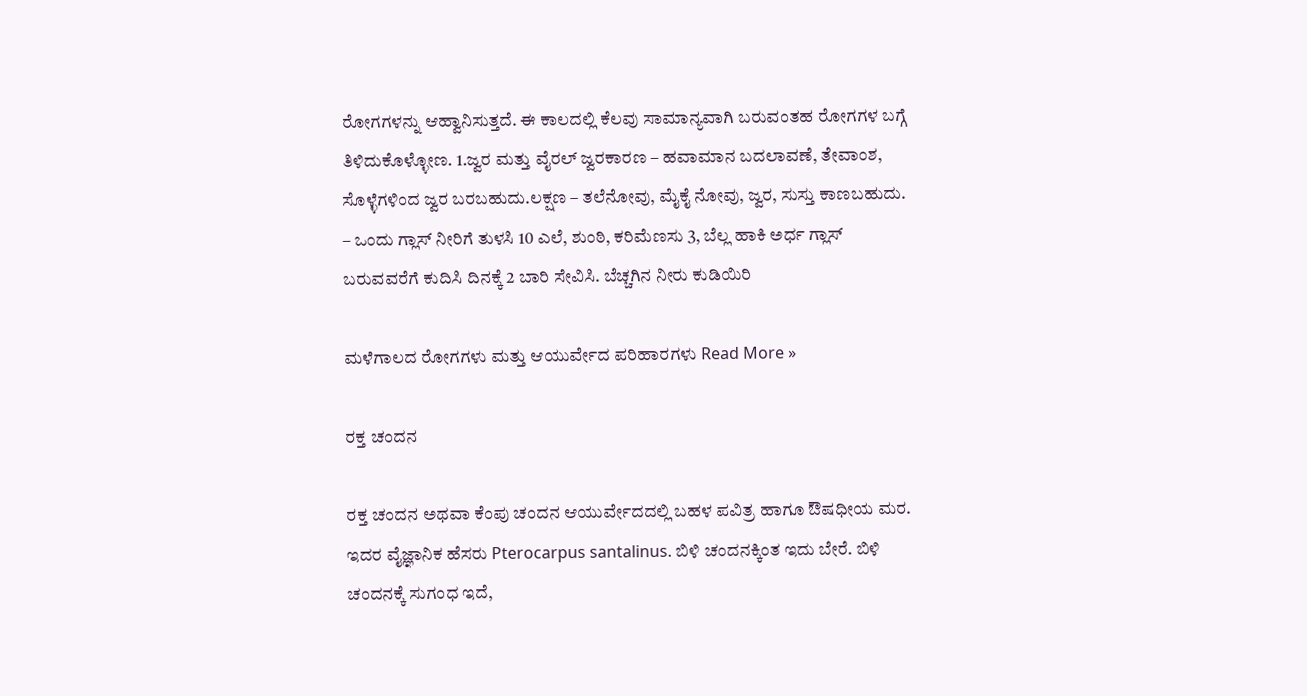ರೋಗಗಳನ್ನು ಆಹ್ವಾನಿಸುತ್ತದೆ. ಈ ಕಾಲದಲ್ಲಿ ಕೆಲವು ಸಾಮಾನ್ಯವಾಗಿ ಬರುವಂತಹ ರೋಗಗಳ ಬಗ್ಗೆ ತಿಳಿದುಕೊಳ್ಳೋಣ. 1.ಜ್ವರ ಮತ್ತು ವೈರಲ್ ಜ್ವರಕಾರಣ – ಹವಾಮಾನ ಬದಲಾವಣೆ, ತೇವಾಂಶ, ಸೊಳ್ಳೆಗಳಿಂದ ಜ್ವರ ಬರಬಹುದು.ಲಕ್ಷಣ – ತಲೆನೋವು, ಮೈಕೈ ನೋವು, ಜ್ವರ, ಸುಸ್ತು ಕಾಣಬಹುದು. – ಒಂದು ಗ್ಲಾಸ್ ನೀರಿಗೆ ತುಳಸಿ 10 ಎಲೆ, ಶುಂಠಿ, ಕರಿಮೆಣಸು 3, ಬೆಲ್ಲ ಹಾಕಿ ಅರ್ಧ ಗ್ಲಾಸ್ ಬರುವವರೆಗೆ ಕುದಿಸಿ ದಿನಕ್ಕೆ 2 ಬಾರಿ ಸೇವಿಸಿ. ಬೆಚ್ಚಗಿನ ನೀರು ಕುಡಿಯಿರಿ

ಮಳೆಗಾಲದ ರೋಗಗಳು ಮತ್ತು ಆಯುರ್ವೇದ ಪರಿಹಾರಗಳು Read More »

ರಕ್ತ ಚಂದನ

ರಕ್ತ ಚಂದನ ಅಥವಾ ಕೆಂಪು ಚಂದನ ಆಯುರ್ವೇದದಲ್ಲಿ ಬಹಳ ಪವಿತ್ರ ಹಾಗೂ ಔಷಧೀಯ ಮರ. ಇದರ ವೈಜ್ಞಾನಿಕ ಹೆಸರು Pterocarpus santalinus. ಬಿಳಿ ಚಂದನಕ್ಕಿಂತ ಇದು ಬೇರೆ. ಬಿಳಿ ಚಂದನಕ್ಕೆ ಸುಗಂಧ ಇದೆ,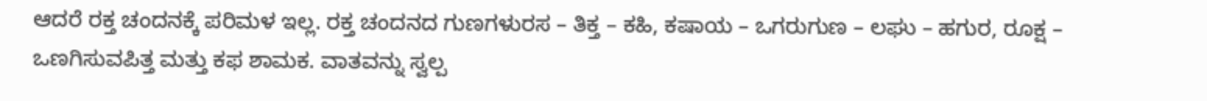ಆದರೆ ರಕ್ತ ಚಂದನಕ್ಕೆ ಪರಿಮಳ ಇಲ್ಲ. ರಕ್ತ ಚಂದನದ ಗುಣಗಳುರಸ – ತಿಕ್ತ – ಕಹಿ, ಕಷಾಯ – ಒಗರುಗುಣ – ಲಘು – ಹಗುರ, ರೂಕ್ಷ – ಒಣಗಿಸುವಪಿತ್ತ ಮತ್ತು ಕಫ ಶಾಮಕ. ವಾತವನ್ನು ಸ್ವಲ್ಪ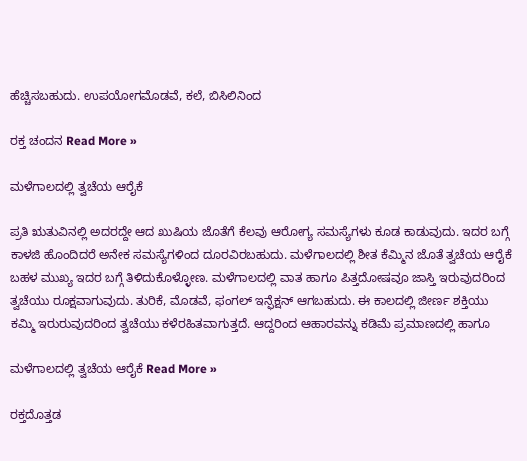ಹೆಚ್ಚಿಸಬಹುದು. ಉಪಯೋಗಮೊಡವೆ, ಕಲೆ, ಬಿಸಿಲಿನಿಂದ

ರಕ್ತ ಚಂದನ Read More »

ಮಳೆಗಾಲದಲ್ಲಿ ತ್ವಚೆಯ ಆರೈಕೆ

ಪ್ರತಿ ಋತುವಿನಲ್ಲಿ ಅದರದ್ದೇ ಆದ ಖುಷಿಯ ಜೊತೆಗೆ ಕೆಲವು ಆರೋಗ್ಯ ಸಮಸ್ಯೆಗಳು ಕೂಡ ಕಾಡುವುದು. ಇದರ ಬಗ್ಗೆ ಕಾಳಜಿ ಹೊಂದಿದರೆ ಅನೇಕ ಸಮಸ್ಯೆಗಳಿಂದ ದೂರವಿರಬಹುದು. ಮಳೆಗಾಲದಲ್ಲಿ ಶೀತ ಕೆಮ್ಮಿನ ಜೊತೆ ತ್ವಚೆಯ ಆರೈಕೆ ಬಹಳ ಮುಖ್ಯ ಇದರ ಬಗ್ಗೆ ತಿಳಿದುಕೊಳ್ಳೋಣ. ಮಳೆಗಾಲದಲ್ಲಿ ವಾತ ಹಾಗೂ ಪಿತ್ತದೋಷವೂ ಜಾಸ್ತಿ ಇರುವುದರಿಂದ ತ್ವಚೆಯು ರೂಕ್ಷವಾಗುವುದು. ತುರಿಕೆ, ಮೊಡವೆ, ಫಂಗಲ್ ಇನ್ಫೆಕ್ಷನ್ ಆಗಬಹುದು. ಈ ಕಾಲದಲ್ಲಿ ಜೀರ್ಣ ಶಕ್ತಿಯು ಕಮ್ಮಿ ಇರುರುವುದರಿಂದ ತ್ವಚೆಯು ಕಳೆರಹಿತವಾಗುತ್ತದೆ. ಆದ್ದರಿಂದ ಆಹಾರವನ್ನು ಕಡಿಮೆ ಪ್ರಮಾಣದಲ್ಲಿ ಹಾಗೂ

ಮಳೆಗಾಲದಲ್ಲಿ ತ್ವಚೆಯ ಆರೈಕೆ Read More »

ರಕ್ತದೊತ್ತಡ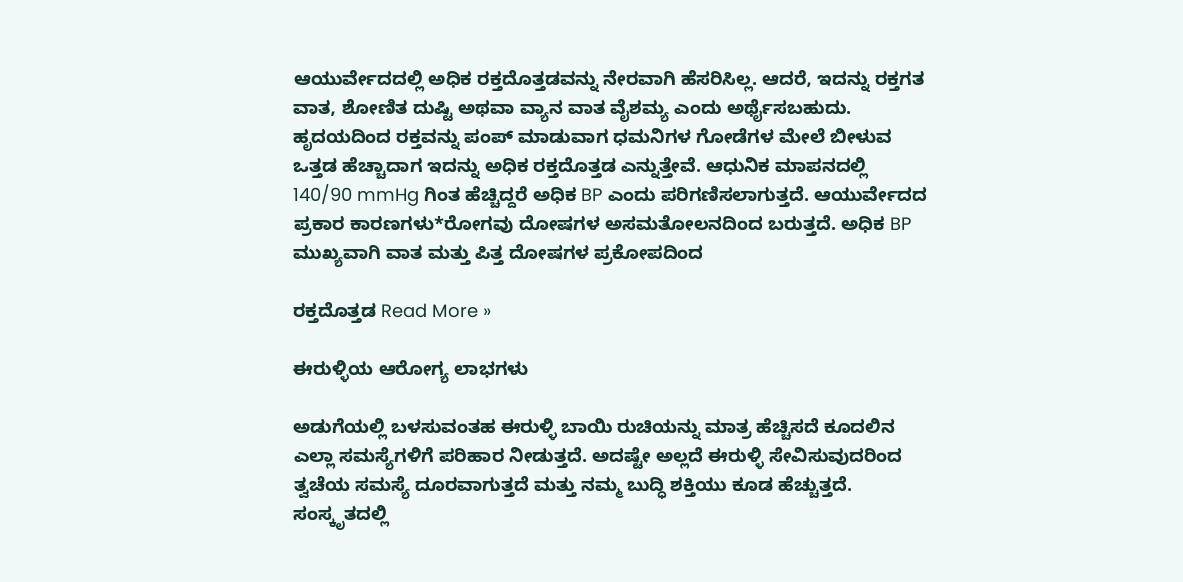ಆಯುರ್ವೇದದಲ್ಲಿ ಅಧಿಕ ರಕ್ತದೊತ್ತಡವನ್ನು ನೇರವಾಗಿ ಹೆಸರಿಸಿಲ್ಲ. ಆದರೆ, ಇದನ್ನು ರಕ್ತಗತ ವಾತ, ಶೋಣಿತ ದುಷ್ಟಿ ಅಥವಾ ವ್ಯಾನ ವಾತ ವೈಶಮ್ಯ ಎಂದು ಅರ್ಥೈಸಬಹುದು. ಹೃದಯದಿಂದ ರಕ್ತವನ್ನು ಪಂಪ್ ಮಾಡುವಾಗ ಧಮನಿಗಳ ಗೋಡೆಗಳ ಮೇಲೆ ಬೀಳುವ ಒತ್ತಡ ಹೆಚ್ಚಾದಾಗ ಇದನ್ನು ಅಧಿಕ ರಕ್ತದೊತ್ತಡ ಎನ್ನುತ್ತೇವೆ. ಆಧುನಿಕ ಮಾಪನದಲ್ಲಿ 140/90 mmHg ಗಿಂತ ಹೆಚ್ಚಿದ್ದರೆ ಅಧಿಕ BP ಎಂದು ಪರಿಗಣಿಸಲಾಗುತ್ತದೆ. ಆಯುರ್ವೇದದ ಪ್ರಕಾರ ಕಾರಣಗಳು*ರೋಗವು ದೋಷಗಳ ಅಸಮತೋಲನದಿಂದ ಬರುತ್ತದೆ. ಅಧಿಕ BP ಮುಖ್ಯವಾಗಿ ವಾತ ಮತ್ತು ಪಿತ್ತ ದೋಷಗಳ ಪ್ರಕೋಪದಿಂದ

ರಕ್ತದೊತ್ತಡ Read More »

ಈರುಳ್ಳಿಯ ಆರೋಗ್ಯ ಲಾಭಗಳು

ಅಡುಗೆಯಲ್ಲಿ ಬಳಸುವಂತಹ ಈರುಳ್ಳಿ ಬಾಯಿ ರುಚಿಯನ್ನು ಮಾತ್ರ ಹೆಚ್ಚಿಸದೆ ಕೂದಲಿನ ಎಲ್ಲಾ ಸಮಸ್ಯೆಗಳಿಗೆ ಪರಿಹಾರ ನೀಡುತ್ತದೆ. ಅದಷ್ಟೇ ಅಲ್ಲದೆ ಈರುಳ್ಳಿ ಸೇವಿಸುವುದರಿಂದ ತ್ವಚೆಯ ಸಮಸ್ಯೆ ದೂರವಾಗುತ್ತದೆ ಮತ್ತು ನಮ್ಮ ಬುದ್ಧಿ ಶಕ್ತಿಯು ಕೂಡ ಹೆಚ್ಚುತ್ತದೆ. ಸಂಸ್ಕೃತದಲ್ಲಿ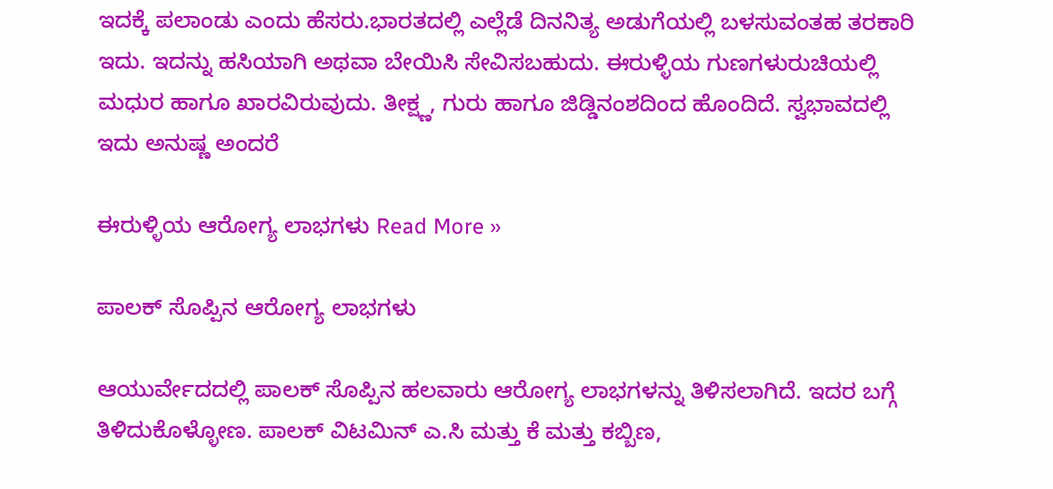ಇದಕ್ಕೆ ಪಲಾಂಡು ಎಂದು ಹೆಸರು.ಭಾರತದಲ್ಲಿ ಎಲ್ಲೆಡೆ ದಿನನಿತ್ಯ ಅಡುಗೆಯಲ್ಲಿ ಬಳಸುವಂತಹ ತರಕಾರಿ ಇದು. ಇದನ್ನು ಹಸಿಯಾಗಿ ಅಥವಾ ಬೇಯಿಸಿ ಸೇವಿಸಬಹುದು. ಈರುಳ್ಳಿಯ ಗುಣಗಳುರುಚಿಯಲ್ಲಿ ಮಧುರ ಹಾಗೂ ಖಾರವಿರುವುದು. ತೀಕ್ಷ್ಣ, ಗುರು ಹಾಗೂ ಜಿಡ್ಡಿನಂಶದಿಂದ ಹೊಂದಿದೆ. ಸ್ವಭಾವದಲ್ಲಿ ಇದು ಅನುಷ್ಣ ಅಂದರೆ

ಈರುಳ್ಳಿಯ ಆರೋಗ್ಯ ಲಾಭಗಳು Read More »

ಪಾಲಕ್ ಸೊಪ್ಪಿನ ಆರೋಗ್ಯ ಲಾಭಗಳು

ಆಯುರ್ವೇದದಲ್ಲಿ ಪಾಲಕ್‌ ಸೊಪ್ಪಿನ ಹಲವಾರು ಆರೋಗ್ಯ ಲಾಭಗಳನ್ನು ತಿಳಿಸಲಾಗಿದೆ. ಇದರ ಬಗ್ಗೆ ತಿಳಿದುಕೊಳ್ಳೋಣ. ಪಾಲಕ್‌ ವಿಟಮಿನ್ ಎ.ಸಿ ಮತ್ತು ಕೆ ಮತ್ತು ಕಬ್ಬಿಣ,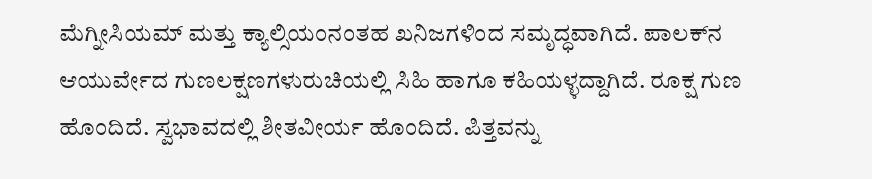ಮೆಗ್ನೀಸಿಯಮ್ ಮತ್ತು ಕ್ಯಾಲ್ಸಿಯಂನಂತಹ ಖನಿಜಗಳಿಂದ ಸಮೃದ್ಧವಾಗಿದೆ. ಪಾಲಕ್‌ನ ಆಯುರ್ವೇದ ಗುಣಲಕ್ಷಣಗಳುರುಚಿಯಲ್ಲಿ ಸಿಹಿ ಹಾಗೂ ಕಹಿಯಳ್ಳದ್ದಾಗಿದೆ. ರೂಕ್ಷ ಗುಣ ಹೊಂದಿದೆ. ಸ್ವಭಾವದಲ್ಲಿ ಶೀತವೀರ್ಯ ಹೊಂದಿದೆ. ಪಿತ್ತವನ್ನು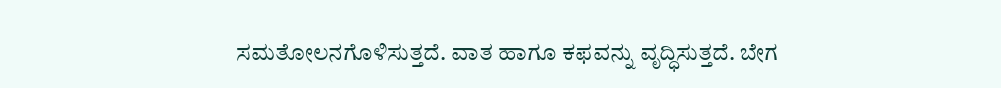ಸಮತೋಲನಗೊಳಿಸುತ್ತದೆ. ವಾತ ಹಾಗೂ ಕಫವನ್ನು ವೃದ್ಧಿಸುತ್ತದೆ. ಬೇಗ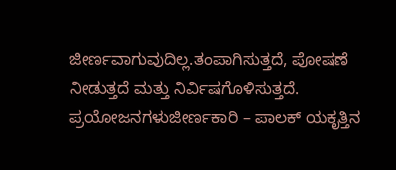ಜೀರ್ಣವಾಗುವುದಿಲ್ಲ.ತಂಪಾಗಿಸುತ್ತದೆ, ಪೋಷಣೆ ನೀಡುತ್ತದೆ ಮತ್ತು ನಿರ್ವಿಷಗೊಳಿಸುತ್ತದೆ. ಪ್ರಯೋಜನಗಳುಜೀರ್ಣಕಾರಿ – ಪಾಲಕ್ ಯಕೃತ್ತಿನ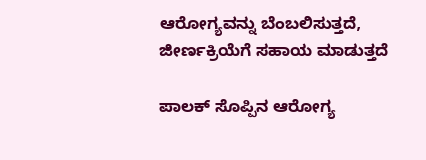ಆರೋಗ್ಯವನ್ನು ಬೆಂಬಲಿಸುತ್ತದೆ, ಜೀರ್ಣಕ್ರಿಯೆಗೆ ಸಹಾಯ ಮಾಡುತ್ತದೆ

ಪಾಲಕ್ ಸೊಪ್ಪಿನ ಆರೋಗ್ಯ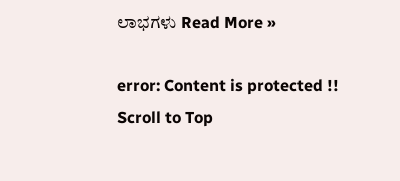ಲಾಭಗಳು Read More »

error: Content is protected !!
Scroll to Top